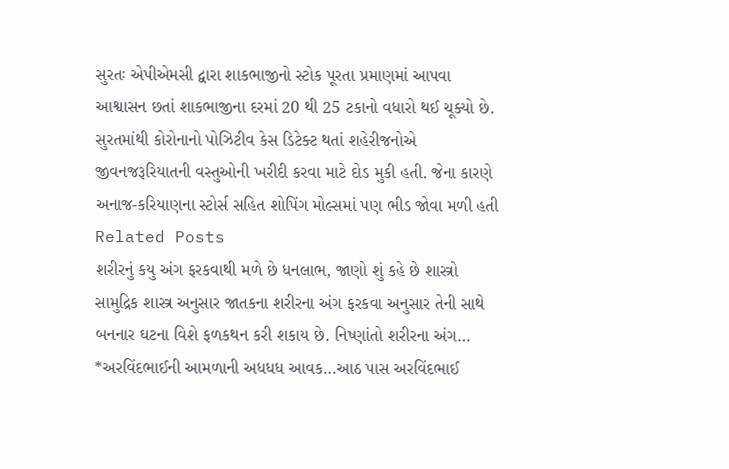સુરતઃ એપીએમસી દ્વારા શાકભાજીનો સ્ટોક પૂરતા પ્રમાણમાં આપવા આશ્વાસન છતાં શાકભાજીના દરમાં 20 થી 25 ટકાનો વધારો થઈ ચૂક્યો છે. સુરતમાંથી કોરોનાનો પોઝિટીવ કેસ ડિટેક્ટ થતાં શહેરીજનોએ જીવનજરૂરિયાતની વસ્તુઓની ખરીદી કરવા માટે દોડ મુકી હતી. જેના કારણે અનાજ-કરિયાણના સ્ટોર્સ સહિત શોપિંગ મોલ્સમાં પણ ભીડ જોવા મળી હતી
Related Posts
શરીરનું કયુ અંગ ફરકવાથી મળે છે ધનલાભ, જાણો શું કહે છે શાસ્ત્રો
સામુદ્રિક શાસ્ત્ર અનુસાર જાતકના શરીરના અંગ ફરકવા અનુસાર તેની સાથે બનનાર ઘટના વિશે ફળકથન કરી શકાય છે. નિષ્ણાંતો શરીરના અંગ…
*અરવિંદભાઈની આમળાની અધધધ આવક…આઠ પાસ અરવિંદભાઈ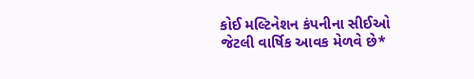કોઈ મલ્ટિનેશન કંપનીના સીઈઓ જેટલી વાર્ષિક આવક મેળવે છે*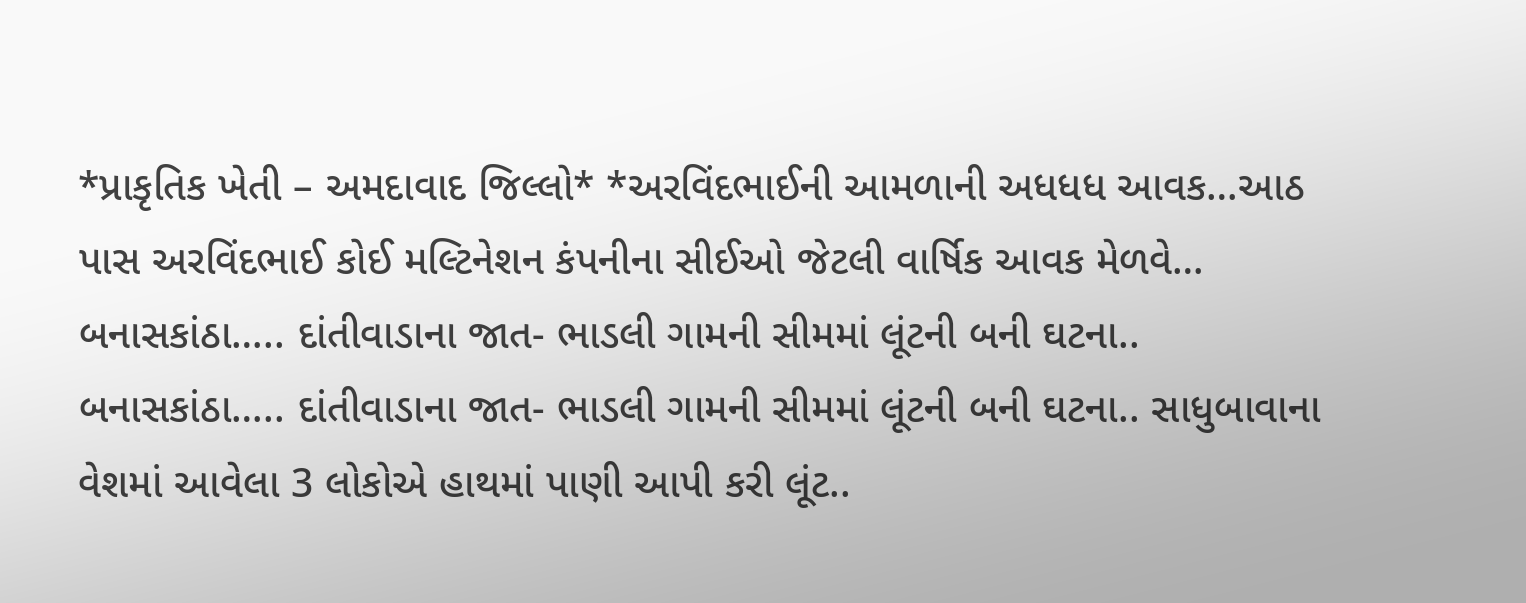*પ્રાકૃતિક ખેતી – અમદાવાદ જિલ્લો* *અરવિંદભાઈની આમળાની અધધધ આવક…આઠ પાસ અરવિંદભાઈ કોઈ મલ્ટિનેશન કંપનીના સીઈઓ જેટલી વાર્ષિક આવક મેળવે…
બનાસકાંઠા….. દાંતીવાડાના જાત- ભાડલી ગામની સીમમાં લૂંટની બની ઘટના..
બનાસકાંઠા….. દાંતીવાડાના જાત- ભાડલી ગામની સીમમાં લૂંટની બની ઘટના.. સાધુબાવાના વેશમાં આવેલા 3 લોકોએ હાથમાં પાણી આપી કરી લૂંટ..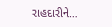રાહદારીને…